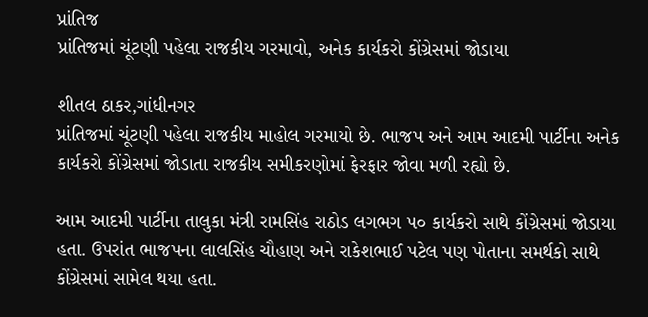પ્રાંતિજ
પ્રાંતિજમાં ચૂંટણી પહેલા રાજકીય ગરમાવો, અનેક કાર્યકરો કોંગ્રેસમાં જોડાયા

શીતલ ઠાકર,ગાંધીનગર
પ્રાંતિજમાં ચૂંટણી પહેલા રાજકીય માહોલ ગરમાયો છે. ભાજપ અને આમ આદમી પાર્ટીના અનેક કાર્યકરો કોંગ્રેસમાં જોડાતા રાજકીય સમીકરણોમાં ફેરફાર જોવા મળી રહ્યો છે.

આમ આદમી પાર્ટીના તાલુકા મંત્રી રામસિંહ રાઠોડ લગભગ ૫૦ કાર્યકરો સાથે કોંગ્રેસમાં જોડાયા હતા. ઉપરાંત ભાજપના લાલસિંહ ચૌહાણ અને રાકેશભાઈ પટેલ પણ પોતાના સમર્થકો સાથે કોંગ્રેસમાં સામેલ થયા હતા.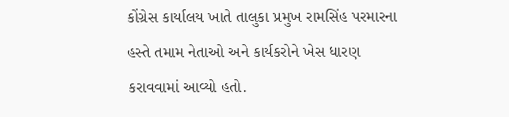કોંગ્રેસ કાર્યાલય ખાતે તાલુકા પ્રમુખ રામસિંહ પરમારના હસ્તે તમામ નેતાઓ અને કાર્યકરોને ખેસ ધારણ કરાવવામાં આવ્યો હતો.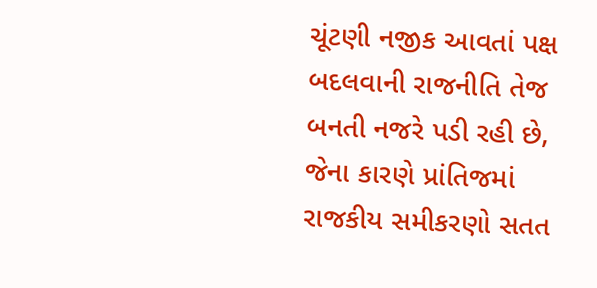ચૂંટણી નજીક આવતાં પક્ષ બદલવાની રાજનીતિ તેજ બનતી નજરે પડી રહી છે, જેના કારણે પ્રાંતિજમાં રાજકીય સમીકરણો સતત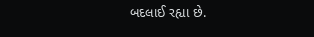બદલાઈ રહ્યા છે.